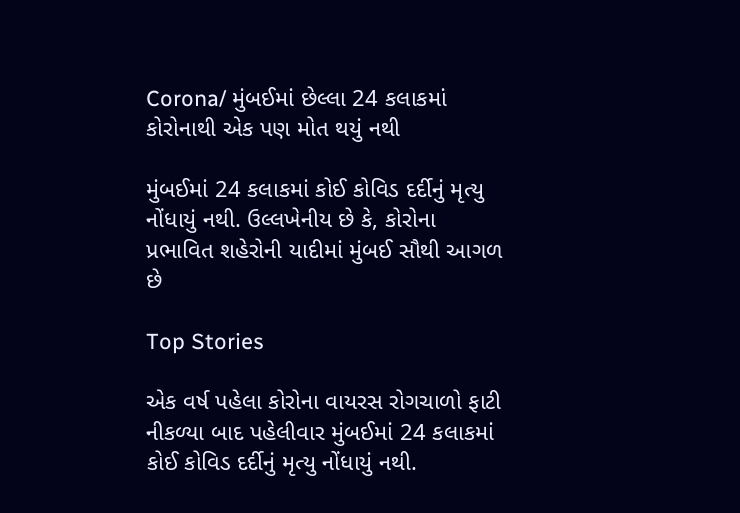Corona/ મુંબઈમાં છેલ્લા 24 કલાકમાં કોરોનાથી એક પણ મોત થયું નથી

મુંબઈમાં 24 કલાકમાં કોઈ કોવિડ દર્દીનું મૃત્યુ નોંધાયું નથી. ઉલ્લખેનીય છે કે, કોરોના પ્રભાવિત શહેરોની યાદીમાં મુંબઈ સૌથી આગળ છે

Top Stories

એક વર્ષ પહેલા કોરોના વાયરસ રોગચાળો ફાટી નીકળ્યા બાદ પહેલીવાર મુંબઈમાં 24 કલાકમાં કોઈ કોવિડ દર્દીનું મૃત્યુ નોંધાયું નથી.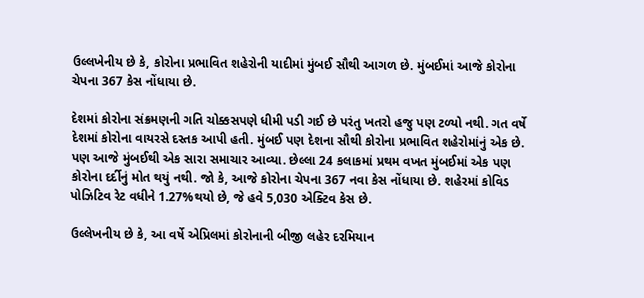ઉલ્લખેનીય છે કે, કોરોના પ્રભાવિત શહેરોની યાદીમાં મુંબઈ સૌથી આગળ છે. મુંબઈમાં આજે કોરોના ચેપના 367 કેસ નોંધાયા છે.

દેશમાં કોરોના સંક્રમણની ગતિ ચોક્કસપણે ધીમી પડી ગઈ છે પરંતુ ખતરો હજુ પણ ટળ્યો નથી. ગત વર્ષે દેશમાં કોરોના વાયરસે દસ્તક આપી હતી. મુંબઈ પણ દેશના સૌથી કોરોના પ્રભાવિત શહેરોમાંનું એક છે. પણ આજે મુંબઈથી એક સારા સમાચાર આવ્યા. છેલ્લા 24 કલાકમાં પ્રથમ વખત મુંબઈમાં એક પણ કોરોના દર્દીનું મોત થયું નથી. જો કે, આજે કોરોના ચેપના 367 નવા કેસ નોંધાયા છે. શહેરમાં કોવિડ પોઝિટિવ રેટ વધીને 1.27%થયો છે, જે હવે 5,030 એક્ટિવ કેસ છે.

ઉલ્લેખનીય છે કે, આ વર્ષે એપ્રિલમાં કોરોનાની બીજી લહેર દરમિયાન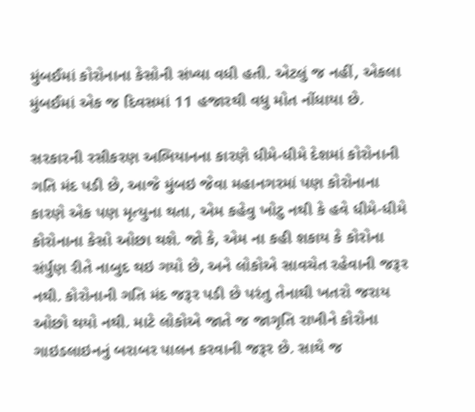મુંબઈમાં કોરોનાના કેસોની સંખ્યા વધી હતી. એટલું જ નહીં, એકલા મુંબઈમાં એક જ દિવસમાં 11 હજારથી વધુ મોત નોંધાયા છે.

સરકારની રસીકરણ અભિયાનના કારણે ધીમે-ધીમે દેશમાં કોરોનાની ગતિ મંદ પડી છે, આજે મુંબઇ જેવા મહાનગરમાં પણ કોરોનાના કારણે એક પણ મૃત્યુના થતા, એમ કહેવુ ખોટુ નથી કે હવે ધીમે-ધીમે કોરોનાના કેસો ઓછા થશે. જો કે, એમ ના કહી શકાય કે કોરોના સંર્પુણ રીતે નાબુદ થઇ ગયો છે, અને લોકોએ સાવચેત રહેવાની જરૂર નથી. કોરોનાની ગતિ મંદ જરૂર પડી છે પરંતુ તેનાથી ખતરો જરાય ઓછો થયો નથી. માટે લોકોએ જાતે જ જાગૃતિ રાખીને કોરોના ગાઇડલાઇનનું બરાબર પાલન કરવાની જરૂર છે. સાથે જ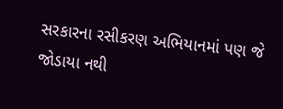સરકારના રસીકરણ અભિયાનમાં પણ જે જોડાયા નથી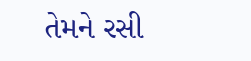તેમને રસી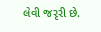લેવી જરૃરી છે.